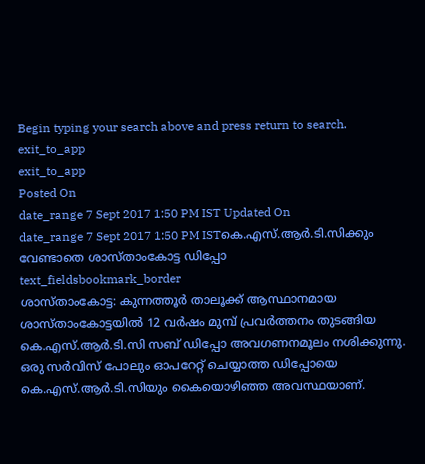Begin typing your search above and press return to search.
exit_to_app
exit_to_app
Posted On
date_range 7 Sept 2017 1:50 PM IST Updated On
date_range 7 Sept 2017 1:50 PM ISTകെ.എസ്.ആർ.ടി.സിക്കും വേണ്ടാതെ ശാസ്താംകോട്ട ഡിപ്പോ
text_fieldsbookmark_border
ശാസ്താംകോട്ട: കുന്നത്തൂർ താലൂക്ക് ആസ്ഥാനമായ ശാസ്താംകോട്ടയിൽ 12 വർഷം മുമ്പ് പ്രവർത്തനം തുടങ്ങിയ കെ.എസ്.ആർ.ടി.സി സബ് ഡിപ്പോ അവഗണനമൂലം നശിക്കുന്നു. ഒരു സർവിസ് പോലും ഓപറേറ്റ് ചെയ്യാത്ത ഡിപ്പോയെ കെ.എസ്.ആർ.ടി.സിയും കൈയൊഴിഞ്ഞ അവസ്ഥയാണ്.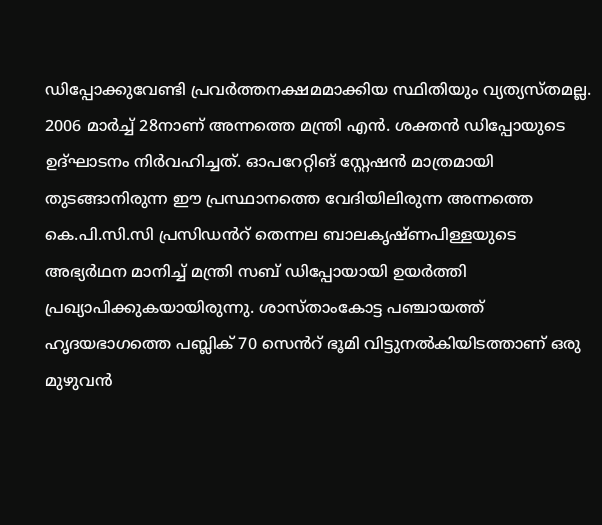ഡിപ്പോക്കുവേണ്ടി പ്രവർത്തനക്ഷമമാക്കിയ സ്ഥിതിയും വ്യത്യസ്തമല്ല. 2006 മാർച്ച് 28നാണ് അന്നത്തെ മന്ത്രി എൻ. ശക്തൻ ഡിപ്പോയുടെ ഉദ്ഘാടനം നിർവഹിച്ചത്. ഓപറേറ്റിങ് സ്റ്റേഷൻ മാത്രമായി തുടങ്ങാനിരുന്ന ഈ പ്രസ്ഥാനത്തെ വേദിയിലിരുന്ന അന്നത്തെ കെ.പി.സി.സി പ്രസിഡൻറ് തെന്നല ബാലകൃഷ്ണപിള്ളയുടെ അഭ്യർഥന മാനിച്ച് മന്ത്രി സബ് ഡിപ്പോയായി ഉയർത്തി പ്രഖ്യാപിക്കുകയായിരുന്നു. ശാസ്താംകോട്ട പഞ്ചായത്ത് ഹൃദയഭാഗത്തെ പബ്ലിക് 70 സെൻറ് ഭൂമി വിട്ടുനൽകിയിടത്താണ് ഒരു മുഴുവൻ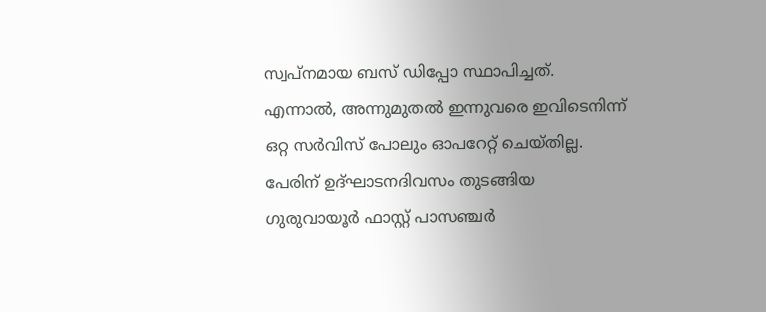സ്വപ്നമായ ബസ് ഡിപ്പോ സ്ഥാപിച്ചത്. എന്നാൽ, അന്നുമുതൽ ഇന്നുവരെ ഇവിടെനിന്ന് ഒറ്റ സർവിസ് പോലും ഓപറേറ്റ് ചെയ്തില്ല. പേരിന് ഉദ്ഘാടനദിവസം തുടങ്ങിയ ഗുരുവായൂർ ഫാസ്റ്റ് പാസഞ്ചർ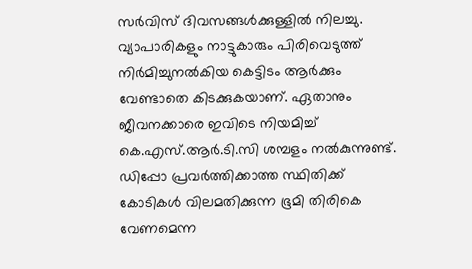സർവിസ് ദിവസങ്ങൾക്കുള്ളിൽ നിലച്ചു. വ്യാപാരികളും നാട്ടുകാരും പിരിവെടുത്ത് നിർമിച്ചുനൽകിയ കെട്ടിടം ആർക്കും വേണ്ടാതെ കിടക്കുകയാണ്. ഏതാനും ജീവനക്കാരെ ഇവിടെ നിയമിച്ച് കെ.എസ്.ആർ.ടി.സി ശമ്പളം നൽകുന്നുണ്ട്. ഡിപ്പോ പ്രവർത്തിക്കാത്ത സ്ഥിതിക്ക് കോടികൾ വിലമതിക്കുന്ന ഭൂമി തിരികെ വേണമെന്ന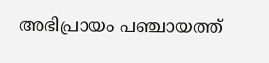അഭിപ്രായം പഞ്ചായത്ത്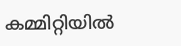കമ്മിറ്റിയിൽ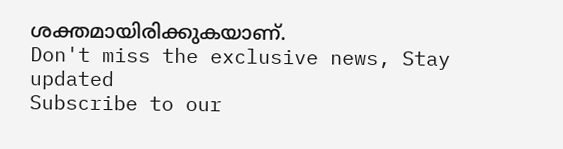ശക്തമായിരിക്കുകയാണ്.
Don't miss the exclusive news, Stay updated
Subscribe to our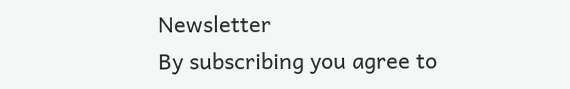Newsletter
By subscribing you agree to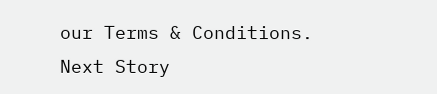our Terms & Conditions.
Next Story